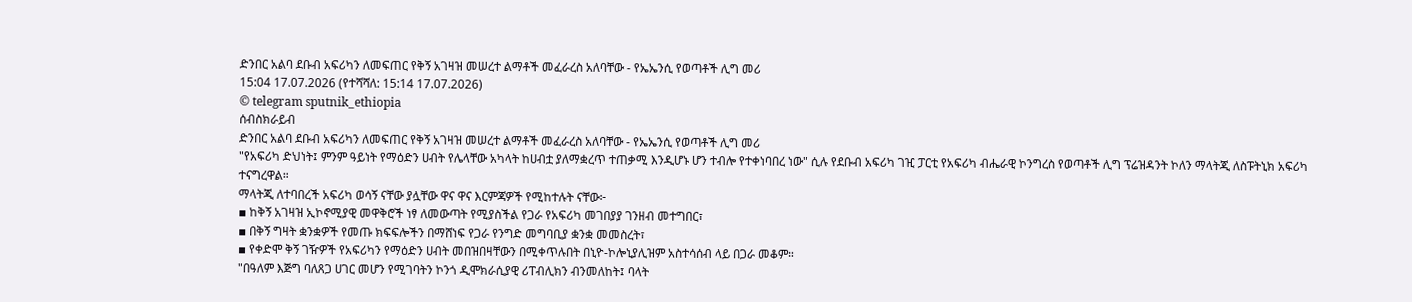ድንበር አልባ ደቡብ አፍሪካን ለመፍጠር የቅኝ አገዛዝ መሠረተ ልማቶች መፈራረስ አለባቸው - የኤኤንሲ የወጣቶች ሊግ መሪ
15:04 17.07.2026 (የተሻሻለ: 15:14 17.07.2026)
© telegram sputnik_ethiopia
ሰብስክራይብ
ድንበር አልባ ደቡብ አፍሪካን ለመፍጠር የቅኝ አገዛዝ መሠረተ ልማቶች መፈራረስ አለባቸው - የኤኤንሲ የወጣቶች ሊግ መሪ
"የአፍሪካ ድህነት፤ ምንም ዓይነት የማዕድን ሀብት የሌላቸው አካላት ከሀብቷ ያለማቋረጥ ተጠቃሚ እንዲሆኑ ሆን ተብሎ የተቀነባበረ ነው" ሲሉ የደቡብ አፍሪካ ገዢ ፓርቲ የአፍሪካ ብሔራዊ ኮንግረስ የወጣቶች ሊግ ፕሬዝዳንት ኮለን ማላትጂ ለስፑትኒክ አፍሪካ ተናግረዋል።
ማላትጂ ለተባበረች አፍሪካ ወሳኝ ናቸው ያሏቸው ዋና ዋና እርምጃዎች የሚከተሉት ናቸው፦
▪ ከቅኝ አገዛዝ ኢኮኖሚያዊ መዋቅሮች ነፃ ለመውጣት የሚያስችል የጋራ የአፍሪካ መገበያያ ገንዘብ መተግበር፣
▪ በቅኝ ግዛት ቋንቋዎች የመጡ ክፍፍሎችን በማሸነፍ የጋራ የንግድ መግባቢያ ቋንቋ መመስረት፣
▪ የቀድሞ ቅኝ ገዥዎች የአፍሪካን የማዕድን ሀብት መበዝበዛቸውን በሚቀጥሉበት በኒዮ-ኮሎኒያሊዝም አስተሳሰብ ላይ በጋራ መቆም።
"በዓለም እጅግ ባለጸጋ ሀገር መሆን የሚገባትን ኮንጎ ዲሞክራሲያዊ ሪፐብሊክን ብንመለከት፤ ባላት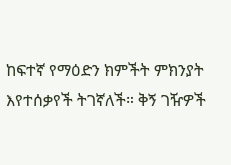ከፍተኛ የማዕድን ክምችት ምክንያት እየተሰቃየች ትገኛለች። ቅኝ ገዥዎች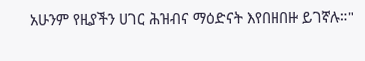አሁንም የዚያችን ሀገር ሕዝብና ማዕድናት እየበዘበዙ ይገኛሉ።"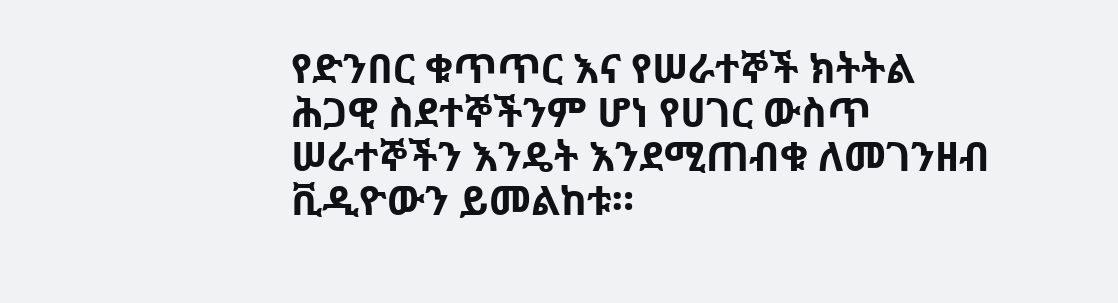የድንበር ቁጥጥር እና የሠራተኞች ክትትል ሕጋዊ ስደተኞችንም ሆነ የሀገር ውስጥ ሠራተኞችን እንዴት እንደሚጠብቁ ለመገንዘብ ቪዲዮውን ይመልከቱ።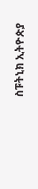ስፑትኒክ ኢትዮጵያ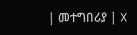| መተግበሪያ | X